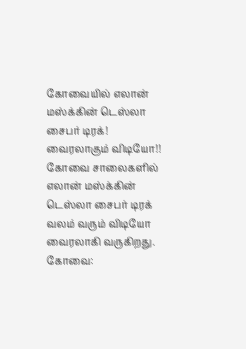கோவையில் எலான் மஸ்க்கின் டெஸ்லா சைபர் டிரக்! வைரலாகும் விடியோ!!
கோவை சாலைகளில் எலான் மஸ்க்கின் டெஸ்லா சைபர் டிரக் வலம் வரும் விடியோ வைரலாகி வருகிறது.
கோவை: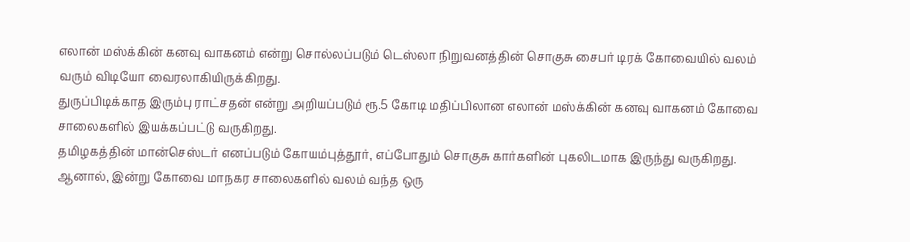எலான் மஸ்க்கின் கனவு வாகனம் என்று சொல்லப்படும் டெஸ்லா நிறுவனத்தின் சொகுசு சைபர் டிரக் கோவையில் வலம் வரும் விடியோ வைரலாகியிருக்கிறது.
துருப்பிடிக்காத இரும்பு ராட்சதன் என்று அறியப்படும் ரூ.5 கோடி மதிப்பிலான எலான் மஸ்க்கின் கனவு வாகனம் கோவை சாலைகளில் இயக்கப்பட்டு வருகிறது.
தமிழகத்தின் மான்செஸ்டர் எனப்படும் கோயம்புத்தூர், எப்போதும் சொகுசு கார்களின் புகலிடமாக இருந்து வருகிறது. ஆனால், இன்று கோவை மாநகர சாலைகளில் வலம் வந்த ஒரு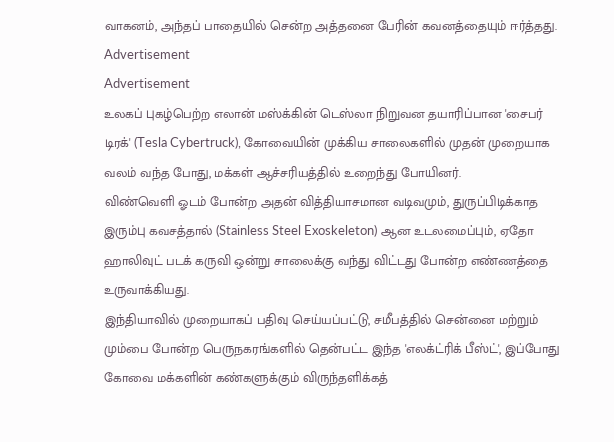வாகனம், அந்தப் பாதையில் சென்ற அத்தனை பேரின் கவனத்தையும் ஈர்த்தது.
Advertisement
Advertisement
உலகப் புகழ்பெற்ற எலான் மஸ்க்கின் டெஸ்லா நிறுவன தயாரிப்பான 'சைபர் டிரக்' (Tesla Cybertruck), கோவையின் முக்கிய சாலைகளில் முதன் முறையாக வலம் வந்த போது, மக்கள் ஆச்சரியத்தில் உறைந்து போயினர்.
விண்வெளி ஓடம் போன்ற அதன் வித்தியாசமான வடிவமும், துருப்பிடிக்காத இரும்பு கவசத்தால் (Stainless Steel Exoskeleton) ஆன உடலமைப்பும், ஏதோ ஹாலிவுட் படக் கருவி ஒன்று சாலைக்கு வந்து விட்டது போன்ற எண்ணத்தை உருவாக்கியது.
இந்தியாவில் முறையாகப் பதிவு செய்யப்பட்டு, சமீபத்தில் சென்னை மற்றும் மும்பை போன்ற பெருநகரங்களில் தென்பட்ட இந்த 'எலக்ட்ரிக் பீஸ்ட்', இப்போது கோவை மக்களின் கண்களுக்கும் விருந்தளிக்கத்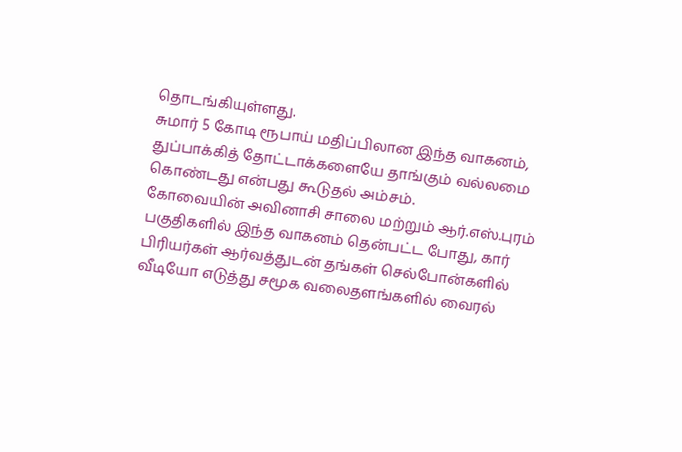தொடங்கியுள்ளது.
சுமார் 5 கோடி ரூபாய் மதிப்பிலான இந்த வாகனம், துப்பாக்கித் தோட்டாக்களையே தாங்கும் வல்லமை கொண்டது என்பது கூடுதல் அம்சம்.
கோவையின் அவினாசி சாலை மற்றும் ஆர்.எஸ்.புரம் பகுதிகளில் இந்த வாகனம் தென்பட்ட போது, கார் பிரியர்கள் ஆர்வத்துடன் தங்கள் செல்போன்களில் வீடியோ எடுத்து சமூக வலைதளங்களில் வைரல்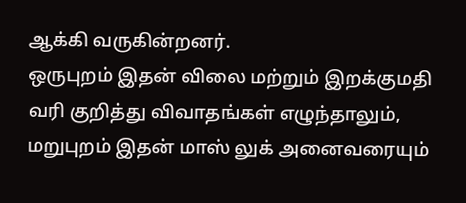ஆக்கி வருகின்றனர்.
ஒருபுறம் இதன் விலை மற்றும் இறக்குமதி வரி குறித்து விவாதங்கள் எழுந்தாலும், மறுபுறம் இதன் மாஸ் லுக் அனைவரையும்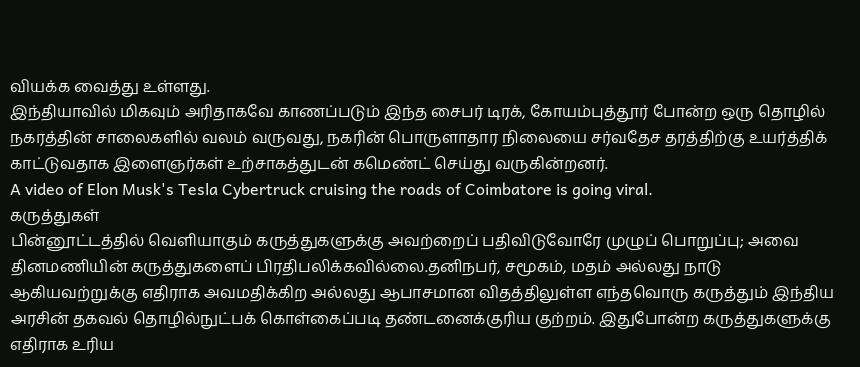வியக்க வைத்து உள்ளது.
இந்தியாவில் மிகவும் அரிதாகவே காணப்படும் இந்த சைபர் டிரக், கோயம்புத்தூர் போன்ற ஒரு தொழில் நகரத்தின் சாலைகளில் வலம் வருவது, நகரின் பொருளாதார நிலையை சர்வதேச தரத்திற்கு உயர்த்திக் காட்டுவதாக இளைஞர்கள் உற்சாகத்துடன் கமெண்ட் செய்து வருகின்றனர்.
A video of Elon Musk's Tesla Cybertruck cruising the roads of Coimbatore is going viral.
கருத்துகள்
பின்னூட்டத்தில் வெளியாகும் கருத்துகளுக்கு அவற்றைப் பதிவிடுவோரே முழுப் பொறுப்பு; அவை தினமணியின் கருத்துகளைப் பிரதிபலிக்கவில்லை.தனிநபர், சமூகம், மதம் அல்லது நாடு ஆகியவற்றுக்கு எதிராக அவமதிக்கிற அல்லது ஆபாசமான விதத்திலுள்ள எந்தவொரு கருத்தும் இந்திய அரசின் தகவல் தொழில்நுட்பக் கொள்கைப்படி தண்டனைக்குரிய குற்றம். இதுபோன்ற கருத்துகளுக்கு எதிராக உரிய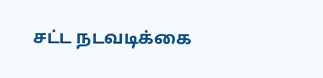சட்ட நடவடிக்கை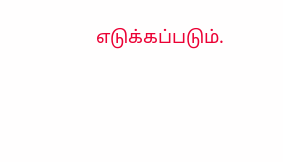எடுக்கப்படும்.